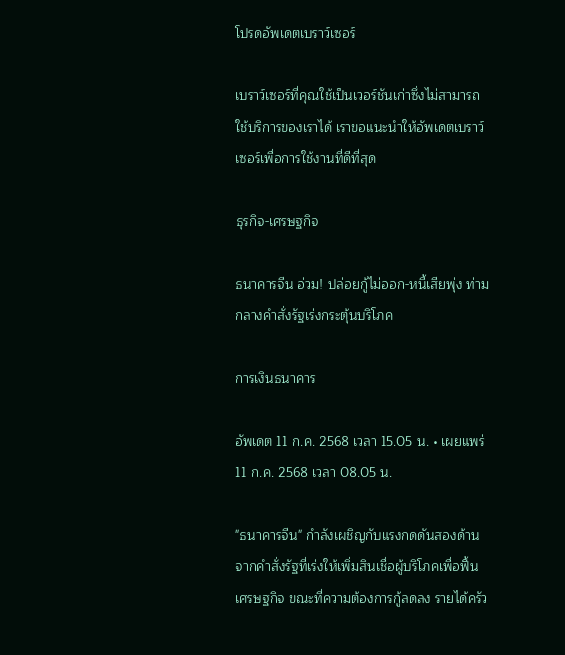โปรดอัพเดตเบราว์เซอร์

เบราว์เซอร์ที่คุณใช้เป็นเวอร์ชันเก่าซึ่งไม่สามารถใช้บริการของเราได้ เราขอแนะนำให้อัพเดตเบราว์เซอร์เพื่อการใช้งานที่ดีที่สุด

ธุรกิจ-เศรษฐกิจ

ธนาคารจีน อ่วม! ปล่อยกู้ไม่ออก-หนี้เสียพุ่ง ท่ามกลางคำสั่งรัฐเร่งกระตุ้นบริโภค

การเงินธนาคาร

อัพเดต 11 ก.ค. 2568 เวลา 15.05 น. • เผยแพร่ 11 ก.ค. 2568 เวลา 08.05 น.

"ธนาคารจีน" กำลังเผชิญกับแรงกดดันสองด้านจากคำสั่งรัฐที่เร่งให้เพิ่มสินเชื่อผู้บริโภคเพื่อฟื้นเศรษฐกิจ ขณะที่ความต้องการกู้ลดลง รายได้ครัว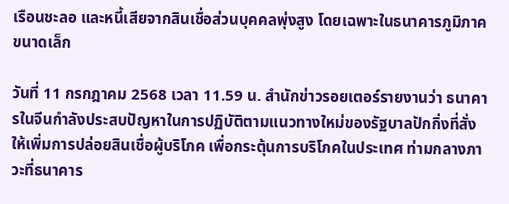เรือนชะลอ และหนี้เสียจากสินเชื่อส่วนบุคคลพุ่งสูง โดยเฉพาะในธนาคารภูมิภาคขนาดเล็ก

วันที่ 11 กรกฎาคม 2568 เวลา 11.59 น. สำนักข่าวรอยเตอร์รายงานว่า ธนาคารในจีนกำลังประสบปัญหาในการปฏิบัติตามแนวทางใหม่ของรัฐบาลปักกิ่งที่สั่งให้เพิ่มการปล่อยสินเชื่อผู้บริโภค เพื่อกระตุ้นการบริโภคในประเทศ ท่ามกลางภาวะที่ธนาคาร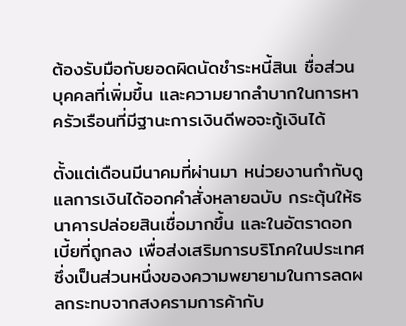ต้องรับมือกับยอดผิดนัดชำระหนี้สินเ ชื่อส่วนบุคคลที่เพิ่มขึ้น และความยากลำบากในการหาครัวเรือนที่มีฐานะการเงินดีพอจะกู้เงินได้

ตั้งแต่เดือนมีนาคมที่ผ่านมา หน่วยงานกำกับดูแลการเงินได้ออกคำสั่งหลายฉบับ กระตุ้นให้ธนาคารปล่อยสินเชื่อมากขึ้น และในอัตราดอกเบี้ยที่ถูกลง เพื่อส่งเสริมการบริโภคในประเทศ ซึ่งเป็นส่วนหนึ่งของความพยายามในการลดผลกระทบจากสงครามการค้ากับ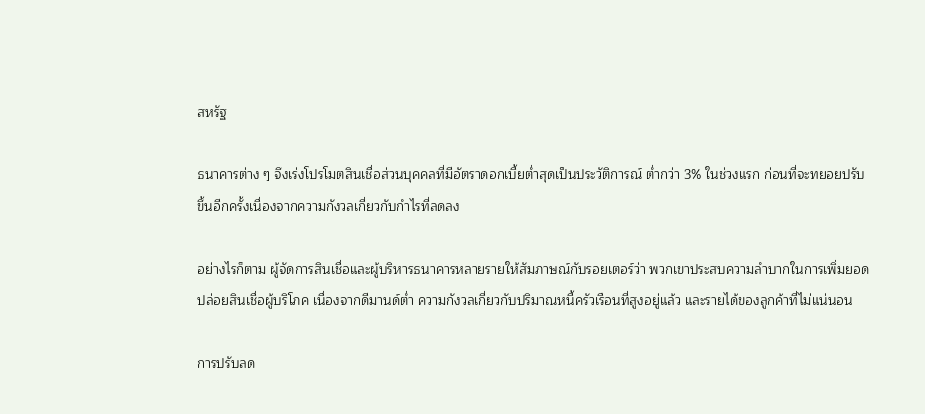สหรัฐ

ธนาคารต่าง ๆ จึงเร่งโปรโมตสินเชื่อส่วนบุคคลที่มีอัตราดอกเบี้ยต่ำสุดเป็นประวัติการณ์ ต่ำกว่า 3% ในช่วงแรก ก่อนที่จะทยอยปรับขึ้นอีกครั้งเนื่องจากความกังวลเกี่ยวกับกำไรที่ลดลง

อย่างไรก็ตาม ผู้จัดการสินเชื่อและผู้บริหารธนาคารหลายรายให้สัมภาษณ์กับรอยเตอร์ว่า พวกเขาประสบความลำบากในการเพิ่มยอดปล่อยสินเชื่อผู้บริโภค เนื่องจากดีมานด์ต่ำ ความกังวลเกี่ยวกับปริมาณหนี้ครัวเรือนที่สูงอยู่แล้ว และรายได้ของลูกค้าที่ไม่แน่นอน

การปรับลด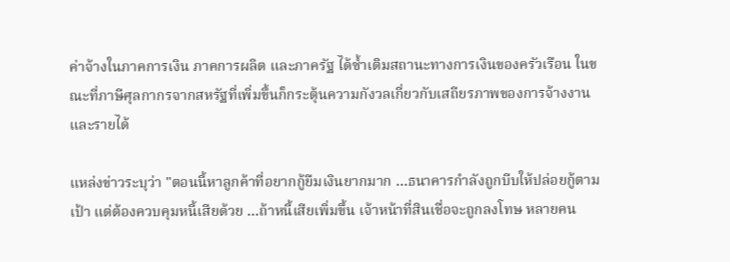ค่าจ้างในภาคการเงิน ภาคการผลิต และภาครัฐ ได้ซ้ำเติมสถานะทางการเงินของครัวเรือน ในขณะที่ภาษีศุลกากรจากสหรัฐที่เพิ่มขึ้นก็กระตุ้นความกังวลเกี่ยวกับเสถียรภาพของการจ้างงานและรายได้

แหล่งข่าวระบุว่า "ตอนนี้หาลูกค้าที่อยากกู้ยืมเงินยากมาก …ธนาคารกำลังถูกบีบให้ปล่อยกู้ตามเป้า แต่ต้องควบคุมหนี้เสียด้วย …ถ้าหนี้เสียเพิ่มขึ้น เจ้าหน้าที่สินเชื่อจะถูกลงโทษ หลายคน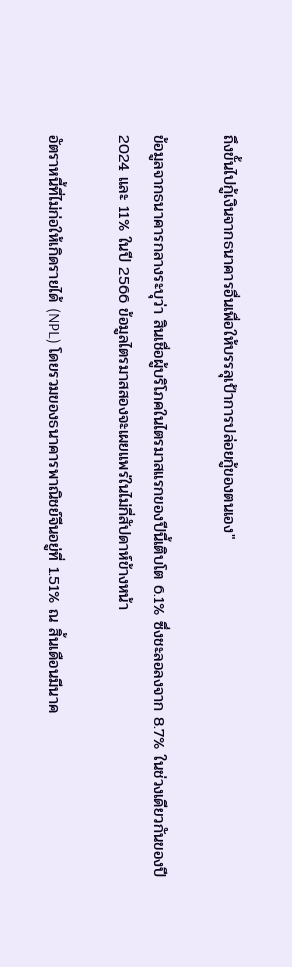ถึงขั้นไปกู้เงินจากธนาคารอื่นเพื่อให้บรรลุเป้าการปล่อยกู้ของตนเอง"

ข้อมูลจากธนาคารกลางระบุว่า สินเชื่อผู้บริโภคในไตรมาสแรกของปีนี้เติบโต 6.1% ซึ่งชะลอลงจาก 8.7% ในช่วงเดียวกันของปี 2024 และ 11% ในปี 2566 ข้อมูลไตรมาสสองจะเผยแพร่ในไม่กี่สัปดาห์ข้างหน้า

อัตราหนี้ที่ไม่ก่อให้เกิดรายได้ (NPL) โดยรวมของธนาคารพาณิชย์จีนอยู่ที่ 1.51% ณ สิ้นเดือนมีนาค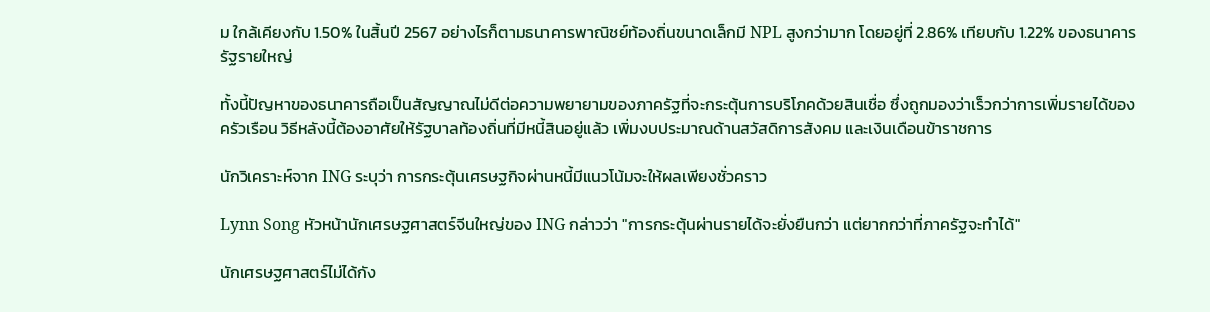ม ใกล้เคียงกับ 1.50% ในสิ้นปี 2567 อย่างไรก็ตามธนาคารพาณิชย์ท้องถิ่นขนาดเล็กมี NPL สูงกว่ามาก โดยอยู่ที่ 2.86% เทียบกับ 1.22% ของธนาคารรัฐรายใหญ่

ทั้งนี้ปัญหาของธนาคารถือเป็นสัญญาณไม่ดีต่อความพยายามของภาครัฐที่จะกระตุ้นการบริโภคด้วยสินเชื่อ ซึ่งถูกมองว่าเร็วกว่าการเพิ่มรายได้ของครัวเรือน วิธีหลังนี้ต้องอาศัยให้รัฐบาลท้องถิ่นที่มีหนี้สินอยู่แล้ว เพิ่มงบประมาณด้านสวัสดิการสังคม และเงินเดือนข้าราชการ

นักวิเคราะห์จาก ING ระบุว่า การกระตุ้นเศรษฐกิจผ่านหนี้มีแนวโน้มจะให้ผลเพียงชั่วคราว

Lynn Song หัวหน้านักเศรษฐศาสตร์จีนใหญ่ของ ING กล่าวว่า "การกระตุ้นผ่านรายได้จะยั่งยืนกว่า แต่ยากกว่าที่ภาครัฐจะทำได้"

นักเศรษฐศาสตร์ไม่ได้กัง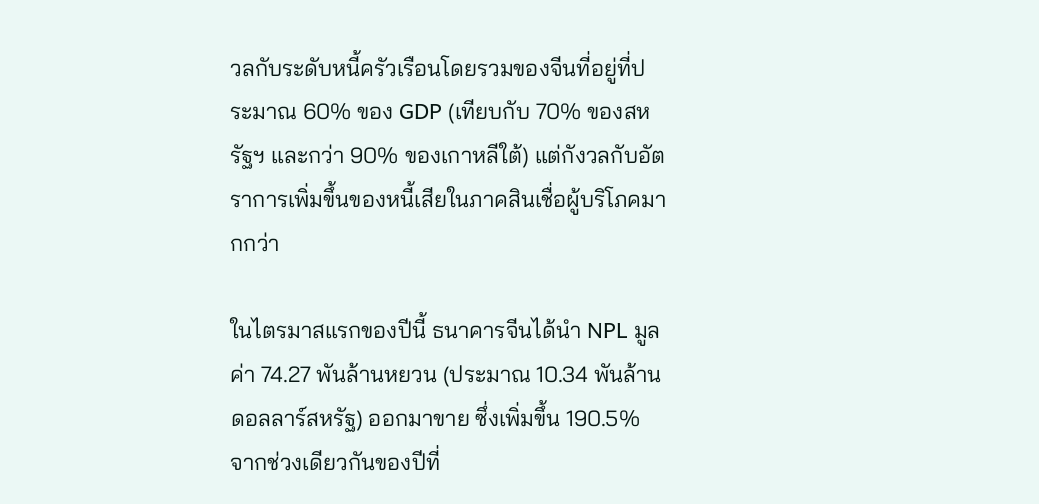วลกับระดับหนี้ครัวเรือนโดยรวมของจีนที่อยู่ที่ประมาณ 60% ของ GDP (เทียบกับ 70% ของสหรัฐฯ และกว่า 90% ของเกาหลีใต้) แต่กังวลกับอัตราการเพิ่มขึ้นของหนี้เสียในภาคสินเชื่อผู้บริโภคมากกว่า

ในไตรมาสแรกของปีนี้ ธนาคารจีนได้นำ NPL มูลค่า 74.27 พันล้านหยวน (ประมาณ 10.34 พันล้านดอลลาร์สหรัฐ) ออกมาขาย ซึ่งเพิ่มขึ้น 190.5% จากช่วงเดียวกันของปีที่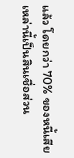แล้ว โดยกว่า 70% ของหนี้เสียเหล่านี้เป็นสินเชื่อส่วน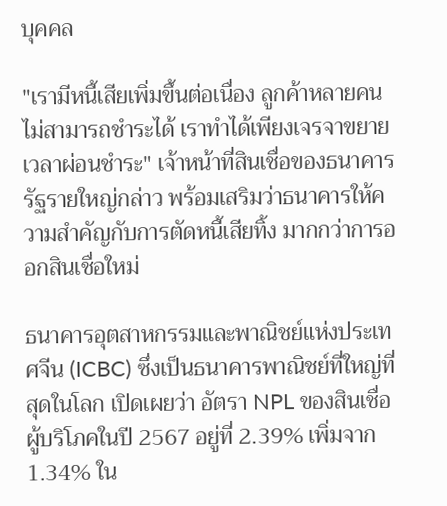บุคคล

"เรามีหนี้เสียเพิ่มขึ้นต่อเนื่อง ลูกค้าหลายคนไม่สามารถชำระได้ เราทำได้เพียงเจรจาขยายเวลาผ่อนชำระ" เจ้าหน้าที่สินเชื่อของธนาคารรัฐรายใหญ่กล่าว พร้อมเสริมว่าธนาคารให้ความสำคัญกับการตัดหนี้เสียทิ้ง มากกว่าการออกสินเชื่อใหม่

ธนาคารอุตสาหกรรมและพาณิชย์แห่งประเทศจีน (ICBC) ซึ่งเป็นธนาคารพาณิชย์ที่ใหญ่ที่สุดในโลก เปิดเผยว่า อัตรา NPL ของสินเชื่อผู้บริโภคในปี 2567 อยู่ที่ 2.39% เพิ่มจาก 1.34% ใน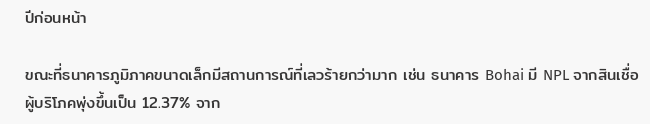ปีก่อนหน้า

ขณะที่ธนาคารภูมิภาคขนาดเล็กมีสถานการณ์ที่เลวร้ายกว่ามาก เช่น ธนาคาร Bohai มี NPL จากสินเชื่อผู้บริโภคพุ่งขึ้นเป็น 12.37% จาก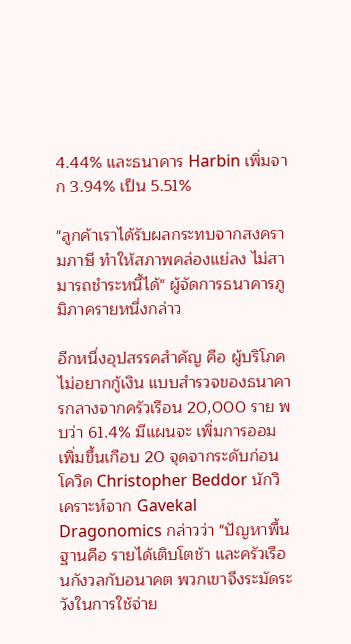4.44% และธนาคาร Harbin เพิ่มจาก 3.94% เป็น 5.51%

"ลูกค้าเราได้รับผลกระทบจากสงครามภาษี ทำให้สภาพคล่องแย่ลง ไม่สามารถชำระหนี้ได้" ผู้จัดการธนาคารภูมิภาครายหนึ่งกล่าว

อีกหนึ่งอุปสรรคสำคัญ คือ ผู้บริโภคไม่อยากกู้เงิน แบบสำรวจของธนาคารกลางจากครัวเรือน 20,000 ราย พบว่า 61.4% มีแผนจะ เพิ่มการออม เพิ่มขึ้นเกือบ 20 จุดจากระดับก่อนโควิด Christopher Beddor นักวิเคราะห์จาก Gavekal Dragonomics กล่าวว่า "ปัญหาพื้นฐานคือ รายได้เติบโตช้า และครัวเรือนกังวลกับอนาคต พวกเขาจึงระมัดระวังในการใช้จ่าย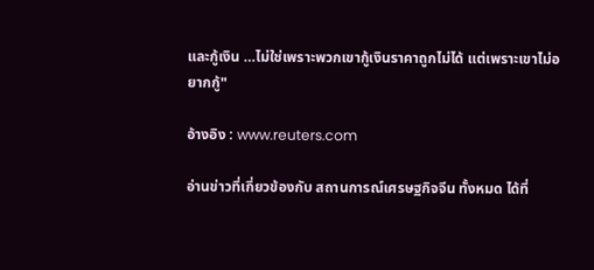และกู้เงิน …ไม่ใช่เพราะพวกเขากู้เงินราคาถูกไม่ได้ แต่เพราะเขาไม่อยากกู้"

อ้างอิง : www.reuters.com

อ่านข่าวที่เกี่ยวข้องกับ สถานการณ์เศรษฐกิจจีน ทั้งหมด ได้ที่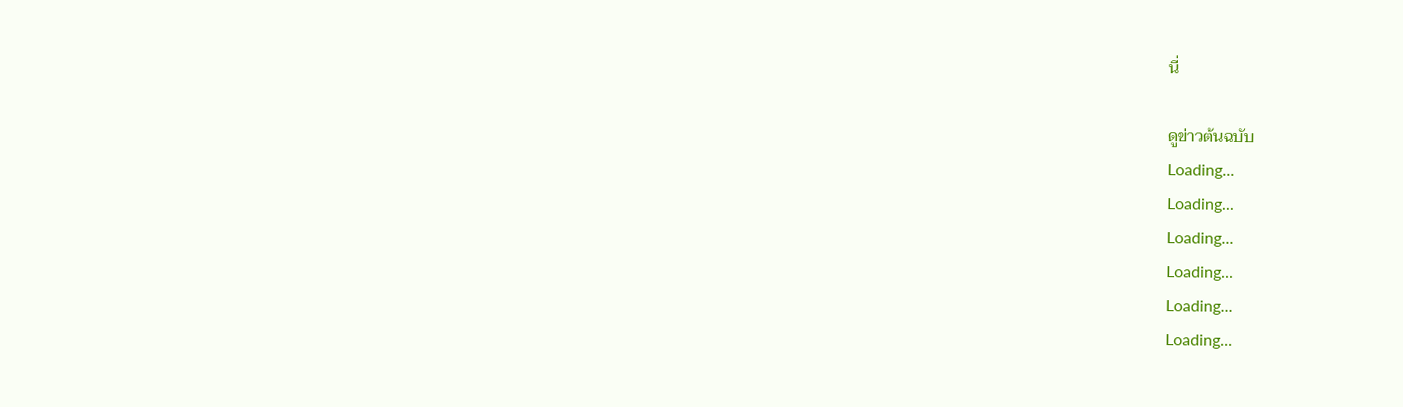นี่

ดูข่าวต้นฉบับ
Loading...
Loading...
Loading...
Loading...
Loading...
Loading...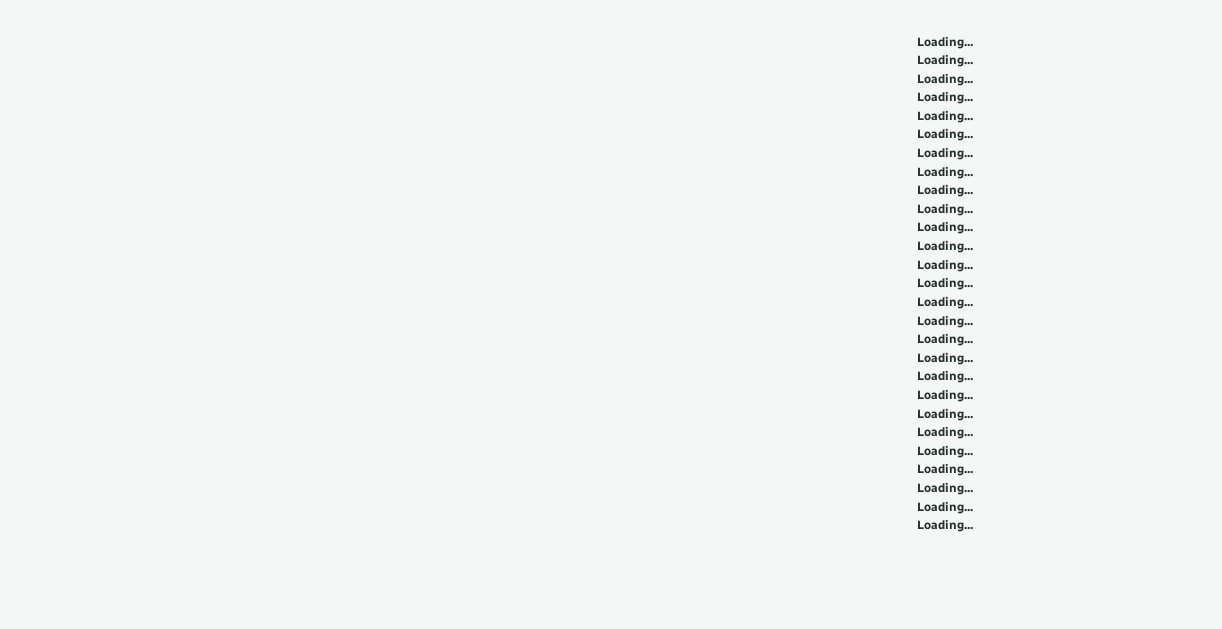Loading...
Loading...
Loading...
Loading...
Loading...
Loading...
Loading...
Loading...
Loading...
Loading...
Loading...
Loading...
Loading...
Loading...
Loading...
Loading...
Loading...
Loading...
Loading...
Loading...
Loading...
Loading...
Loading...
Loading...
Loading...
Loading...
Loading...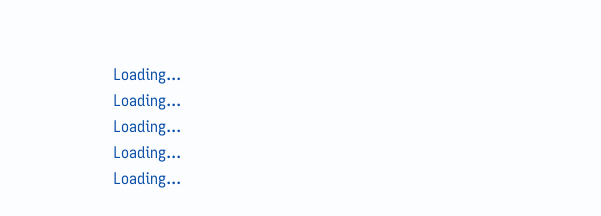Loading...
Loading...
Loading...
Loading...
Loading...